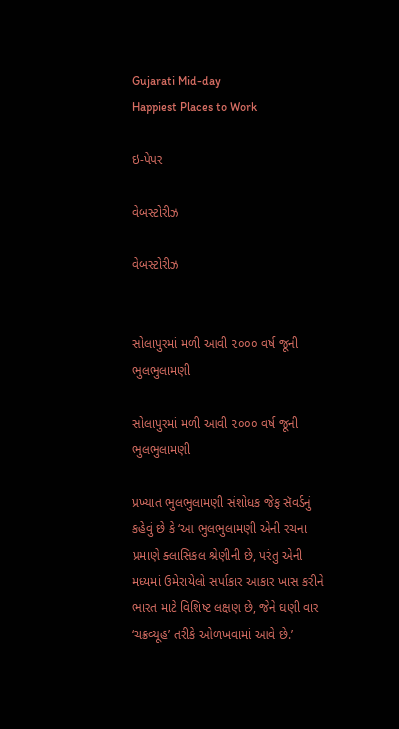Gujarati Mid-day
Happiest Places to Work

ઇ-પેપર

વેબસ્ટોરીઝ

વેબસ્ટોરીઝ


સોલાપુરમાં મળી આવી ૨૦૦૦ વર્ષ જૂની ભુલભુલામણી

સોલાપુરમાં મળી આવી ૨૦૦૦ વર્ષ જૂની ભુલભુલામણી

પ્રખ્યાત ભુલભુલામણી સંશોધક જેફ સૅવર્ડનું કહેવું છે કે ‘આ ભુલભુલામણી એની રચના પ્રમાણે ક્લાસિકલ શ્રેણીની છે, પરંતુ એની મધ્યમાં ઉમેરાયેલો સર્પાકાર આકાર ખાસ કરીને ભારત માટે વિશિષ્ટ લક્ષણ છે, જેને ઘણી વાર ‘ચક્રવ્યૂહ’ તરીકે ઓળખવામાં આવે છે.’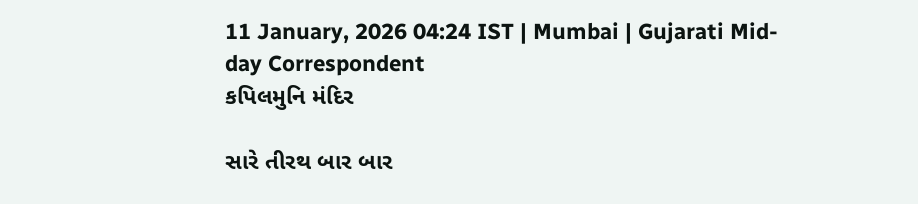11 January, 2026 04:24 IST | Mumbai | Gujarati Mid-day Correspondent
કપિલમુનિ મંદિર

સારે તીરથ બાર બાર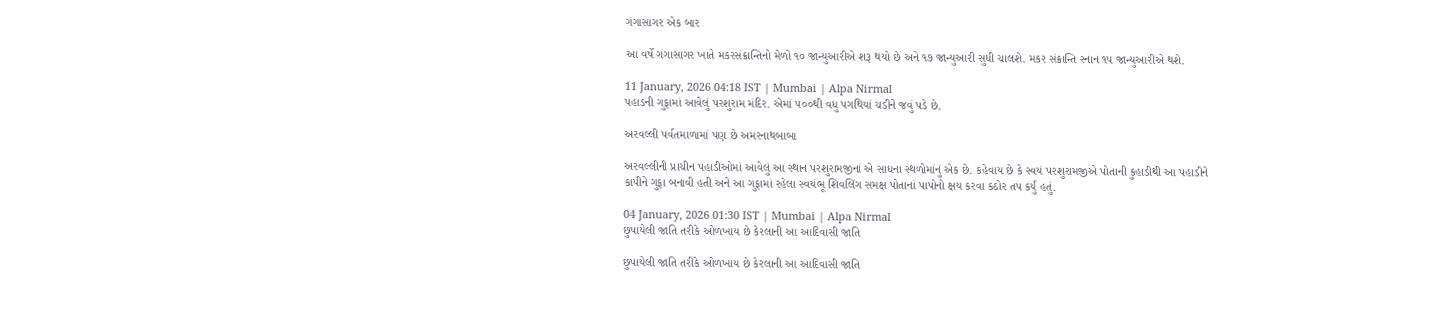ગંગાસાગર એક બાર

આ વર્ષે ગંગાસાગર ખાતે મકરસંક્રાન્તિનો મેળો ૧૦ જાન્યુઆરીએ શરૂ થયો છે અને ૧૭ જાન્યુઆરી સુધી ચાલશે. મકર સંક્રાન્તિ સ્નાન ૧૫ જાન્યુઆરીએ થશે.

11 January, 2026 04:18 IST | Mumbai | Alpa Nirmal
પહાડની ગુફામાં આવેલું પરશુરામ મંદિર. એમાં ૫૦૦થી વધુ પગથિયાં ચડીને જવું પડે છે.

અરવલ્લી પર્વતમાળામાં પણ છે અમરનાથબાબા

અરવલ્લીની પ્રાચીન પહાડીઓમાં આવેલું આ સ્થાન પરશુરામજીનાં એ સાધના સ્થળોમાંનું એક છે. કહેવાય છે કે સ્વયં પરશુરામજીએ પોતાની કુહાડીથી આ પહાડીને કાપીને ગુફા બનાવી હતી અને આ ગુફામાં રહેલા સ્વયંભૂ શિવલિંગ સમક્ષ પોતાનાં પાપોનો ક્ષય કરવા કઠોર તપ કર્યું હતું.

04 January, 2026 01:30 IST | Mumbai | Alpa Nirmal
છુપાયેલી જાતિ તરીકે ઓળખાય છે કેરલાની આ આદિવાસી જાતિ

છુપાયેલી જાતિ તરીકે ઓળખાય છે કેરલાની આ આદિવાસી જાતિ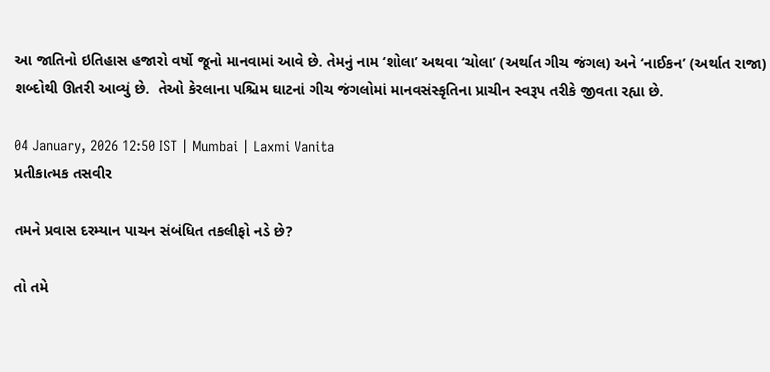આ જાતિનો ઇતિહાસ હજારો વર્ષો જૂનો માનવામાં આવે છે. તેમનું નામ ‘શોલા’ અથવા ‘ચોલા’ (અર્થાત ગીચ જંગલ) અને ‘નાઈકન’ (અર્થાત રાજા) શબ્દોથી ઊતરી આવ્યું છે.  તેઓ કેરલાના પશ્ચિમ ઘાટનાં ગીચ જંગલોમાં માનવસંસ્કૃતિના પ્રાચીન સ્વરૂપ તરીકે જીવતા રહ્યા છે.

04 January, 2026 12:50 IST | Mumbai | Laxmi Vanita
પ્રતીકાત્મક તસવીર

તમને પ્રવાસ દરમ્યાન પાચન સંબંધિત તકલીફો નડે છે?

તો તમે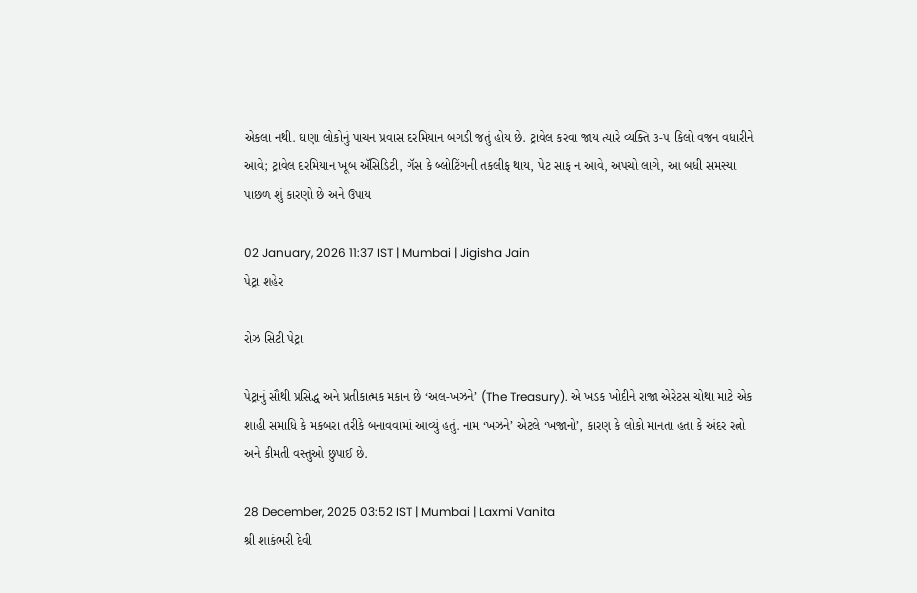એકલા નથી. ઘણા લોકોનું પાચન પ્રવાસ દરમિયાન બગડી જતું હોય છે. ટ્રાવેલ કરવા જાય ત્યારે વ્યક્તિ ૩-૫ કિલો વજન વધારીને આવે; ટ્રાવેલ દરમિયાન ખૂબ ઍસિડિટી, ગૅસ કે બ્લોટિંગની તકલીફ થાય, પેટ સાફ ન આવે, અપચો લાગે, આ બધી સમસ્યા પાછળ શું કારણો છે અને ઉપાય

02 January, 2026 11:37 IST | Mumbai | Jigisha Jain
પેટ્રા શહેર

રોઝ સિટી પેટ્રા

પેટ્રાનું સૌથી પ્રસિદ્ધ અને પ્રતીકાત્મક મકાન છે ‘અલ-ખઝને’ (The Treasury). એ ખડક ખોદીને રાજા એરેટસ ચોથા માટે એક શાહી સમાધિ કે મકબરા તરીકે બનાવવામાં આવ્યું હતું. નામ ‘ખઝને’ એટલે ‘ખજાનો’, કારણ કે લોકો માનતા હતા કે અંદર રત્નો અને કીમતી વસ્તુઓ છુપાઈ છે.

28 December, 2025 03:52 IST | Mumbai | Laxmi Vanita
શ્રી શાકંભરી દેવી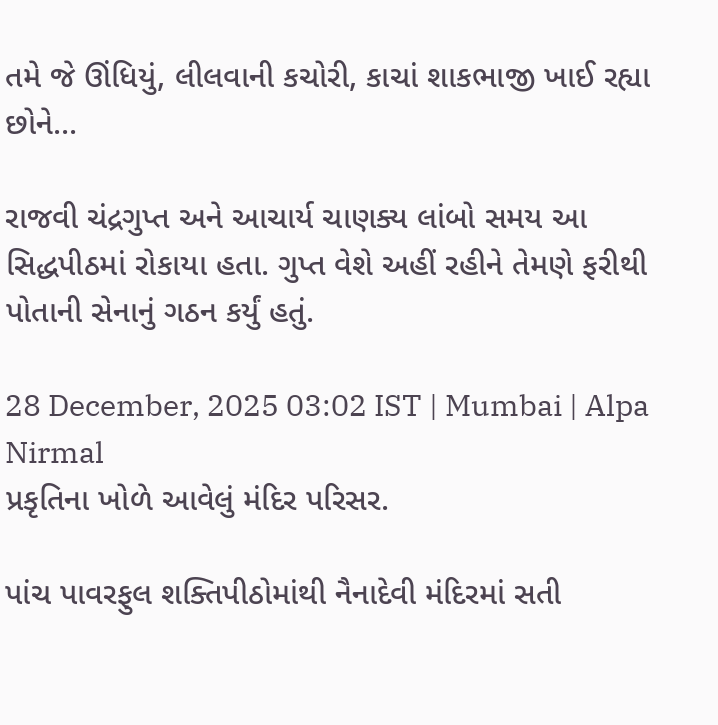તમે જે ઊંધિયું, લીલવાની કચોરી, કાચાં શાકભાજી ખાઈ રહ્યા છોને...

રાજવી ચંદ્રગુપ્ત અને આચાર્ય ચાણક્ય લાંબો સમય આ સિદ્ધપીઠમાં રોકાયા હતા. ગુપ્ત વેશે અહીં રહીને તેમણે ફરીથી પોતાની સેનાનું ગઠન કર્યું હતું.

28 December, 2025 03:02 IST | Mumbai | Alpa Nirmal
પ્રકૃતિના ખોળે આવેલું મંદિર પરિસર.

પાંચ પાવરફુલ શક્તિપીઠોમાંથી નૈનાદેવી મંદિરમાં સતી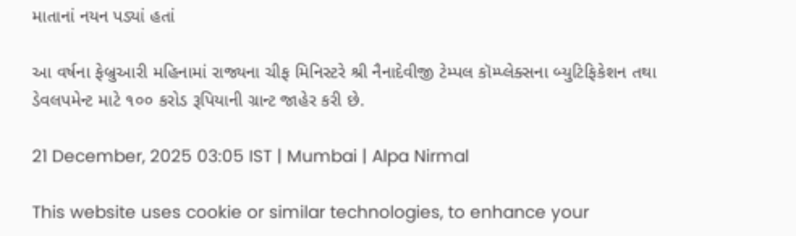માતાનાં નયન પડ્યાં હતાં

આ વર્ષના ફેબ્રુઆરી મહિનામાં રાજ્યના ચીફ મિનિસ્ટરે શ્રી નૈનાદેવીજી ટેમ્પલ કૉમ્પ્લેક્સના બ્યુટિફિકેશન તથા ડેવલપમેન્ટ માટે ૧૦૦ કરોડ રૂપિયાની ગ્રાન્ટ જાહેર કરી છે.

21 December, 2025 03:05 IST | Mumbai | Alpa Nirmal

This website uses cookie or similar technologies, to enhance your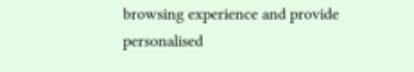browsing experience and provide personalised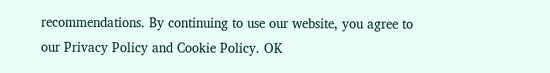recommendations. By continuing to use our website, you agree to our Privacy Policy and Cookie Policy. OK